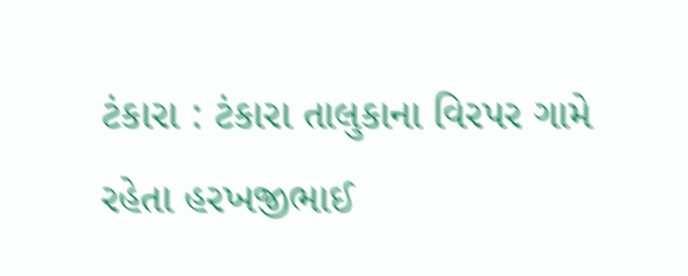ટંકારા : ટંકારા તાલુકાના વિરપર ગામે રહેતા હરખજીભાઈ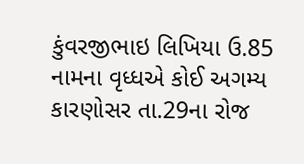કુંવરજીભાઇ લિખિયા ઉ.85 નામના વૃધ્ધએ કોઈ અગમ્ય કારણોસર તા.29ના રોજ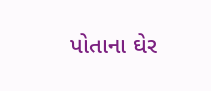પોતાના ઘેર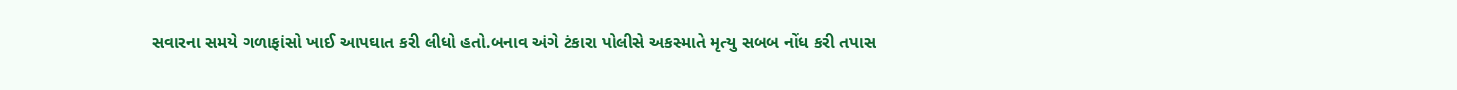સવારના સમયે ગળાફાંસો ખાઈ આપઘાત કરી લીધો હતો.બનાવ અંગે ટંકારા પોલીસે અકસ્માતે મૃત્યુ સબબ નોંધ કરી તપાસ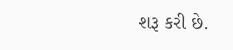શરૂ કરી છે.